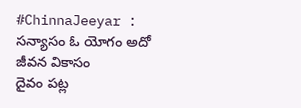#ChinnaJeeyar : సన్యాసం ఓ యోగం అదో జీవన వికాసం
దైవం పట్ల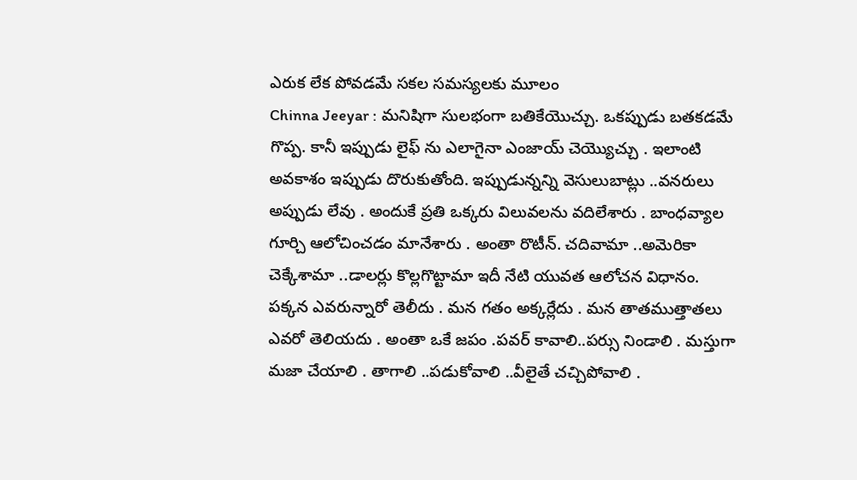ఎరుక లేక పోవడమే సకల సమస్యలకు మూలం
Chinna Jeeyar : మనిషిగా సులభంగా బతికేయొచ్చు. ఒకప్పుడు బతకడమే గొప్ప. కానీ ఇప్పుడు లైఫ్ ను ఎలాగైనా ఎంజాయ్ చెయ్యొచ్చు . ఇలాంటి అవకాశం ఇప్పుడు దొరుకుతోంది. ఇప్పుడున్నన్ని వెసులుబాట్లు ..వనరులు అప్పుడు లేవు . అందుకే ప్రతి ఒక్కరు విలువలను వదిలేశారు . బాంధవ్యాల గూర్చి ఆలోచించడం మానేశారు . అంతా రొటీన్. చదివామా ..అమెరికా చెక్కేశామా ..డాలర్లు కొల్లగొట్టామా ఇదీ నేటి యువత ఆలోచన విధానం.
పక్కన ఎవరున్నారో తెలీదు . మన గతం అక్కర్లేదు . మన తాతముత్తాతలు ఎవరో తెలియదు . అంతా ఒకే జపం .పవర్ కావాలి..పర్సు నిండాలి . మస్తుగా మజా చేయాలి . తాగాలి ..పడుకోవాలి ..వీలైతే చచ్చిపోవాలి .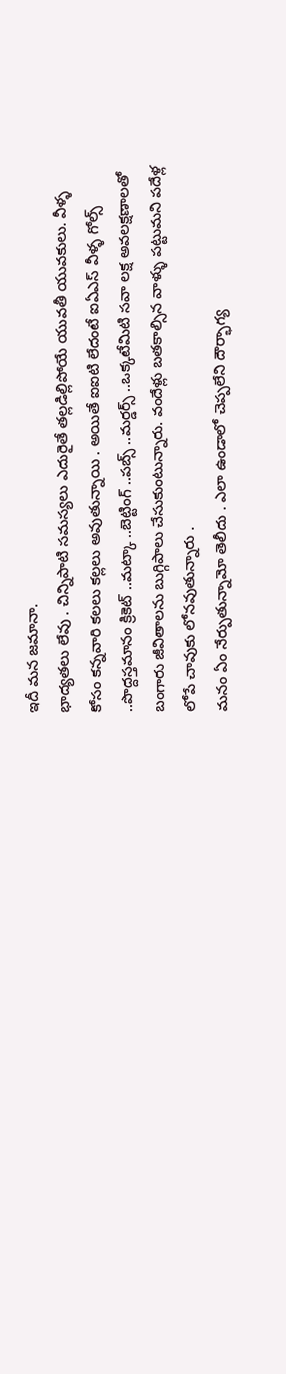ఇదీ మన జమానా.
భాద్యతలు లేవు . చిన్నిపాటి సమస్యలు ఎదురైతే తల్లడిల్లిపోయే యువతీ యువకులు. వీళ్ళ కోసం కన్నవారి కలలు కల్లలు అవుతున్నాయి . అయితే ఐఐటి లేదంటే ఐఏఎస్ వీళ్ళ గోల్స్ ..పొద్దస్తమానం క్రికెట్ ..మట్కా ..బెట్టింగ్ ..పబ్స్ ..మర్డర్స్ ..ఒక్కటేమిటి సవా లక్ష అవలక్షణాలతో బంగారు జీవితాలను బుగ్గిపాలు చేసుకుంటున్నారు. వందేళ్లు బతకాల్సిన వాళ్ళు పట్టుమని పదేళ్ల లోపే చావుకు లోనవుతున్నారు .
మనం ఏం నేర్పుతున్నామో తెలీదు . ఎలా ఉండాలో చెప్పలేని దౌర్భాగ్య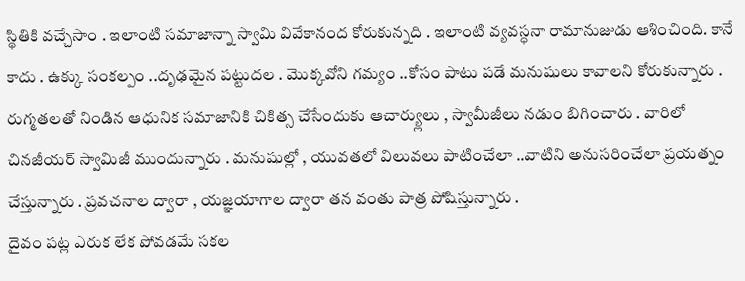స్థితికి వచ్చేసాం . ఇలాంటి సమాజాన్నా స్వామి వివేకానంద కోరుకున్నది . ఇలాంటి వ్యవస్ధనా రామానుజుడు ఆశించింది. కానే కాదు . ఉక్కు సంకల్పం ..దృఢమైన పట్టుదల . మొక్కవోని గమ్యం ..కోసం పాటు పడే మనుషులు కావాలని కోరుకున్నారు .
రుగ్మతలతో నిండిన ఆధునిక సమాజానికి చికిత్స చేసేందుకు ఆచార్య్లులు , స్వామీజీలు నడుం బిగించారు . వారిలో చినజీయర్ స్వామిజీ ముందున్నారు . మనుషుల్లో , యువతలో విలువలు పాటించేలా ..వాటిని అనుసరించేలా ప్రయత్నం చేస్తున్నారు . ప్రవచనాల ద్వారా , యజ్ఞయాగాల ద్వారా తన వంతు పాత్ర పోషిస్తున్నారు .
దైవం పట్ల ఎరుక లేక పోవడమే సకల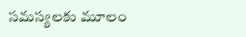సమస్యలకు మూలం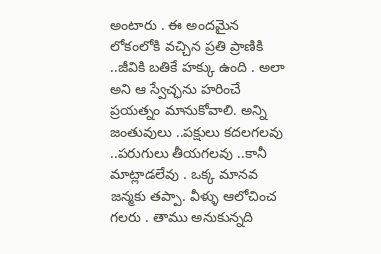అంటారు . ఈ అందమైన లోకంలోకి వచ్చిన ప్రతి ప్రాణికి ..జీవికి బతికే హక్కు ఉంది . అలా అని ఆ స్వేచ్ఛను హరించే ప్రయత్నం మానుకోవాలి. అన్ని జంతువులు ..పక్షులు కదలగలవు ..పరుగులు తీయగలవు ..కానీ మాట్లాడలేవు . ఒక్క మానవ జన్మకు తప్పా. వీళ్ళు ఆలోచించ గలరు . తాము అనుకున్నది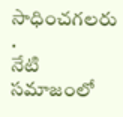సాధించగలరు .
నేటి సమాజంలో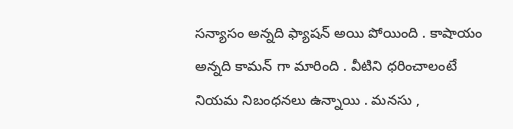సన్యాసం అన్నది ఫ్యాషన్ అయి పోయింది . కాషాయం అన్నది కామన్ గా మారింది . వీటిని ధరించాలంటే నియమ నిబంధనలు ఉన్నాయి . మనసు ,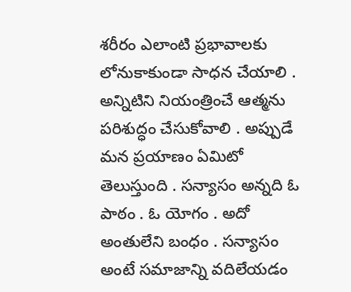శరీరం ఎలాంటి ప్రభావాలకు లోనుకాకుండా సాధన చేయాలి . అన్నిటిని నియంత్రించే ఆత్మను పరిశుద్ధం చేసుకోవాలి . అప్పుడే మన ప్రయాణం ఏమిటో తెలుస్తుంది . సన్యాసం అన్నది ఓ పాఠం . ఓ యోగం . అదో అంతులేని బంధం . సన్యాసం అంటే సమాజాన్ని వదిలేయడం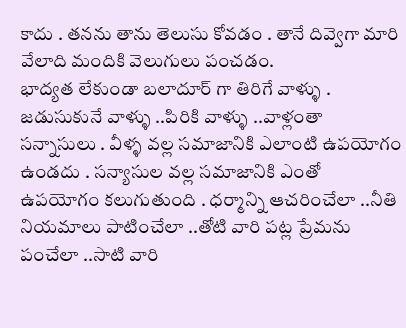కాదు . తనను తాను తెలుసు కోవడం . తానే దివ్వెగా మారి వేలాది మందికి వెలుగులు పంచడం.
భాద్యత లేకుండా బలాదూర్ గా తిరిగే వాళ్ళు . జడుసుకునే వాళ్ళు ..పిరికి వాళ్ళు ..వాళ్లంతా సన్నాసులు . వీళ్ళ వల్ల సమాజానికి ఎలాంటి ఉపయోగం ఉండదు . సన్యాసుల వల్ల సమాజానికి ఎంతో ఉపయోగం కలుగుతుంది . ధర్మాన్ని ఆచరించేలా ..నీతి నియమాలు పాటించేలా ..తోటి వారి పట్ల ప్రేమను పంచేలా ..సాటి వారి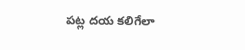పట్ల దయ కలిగేలా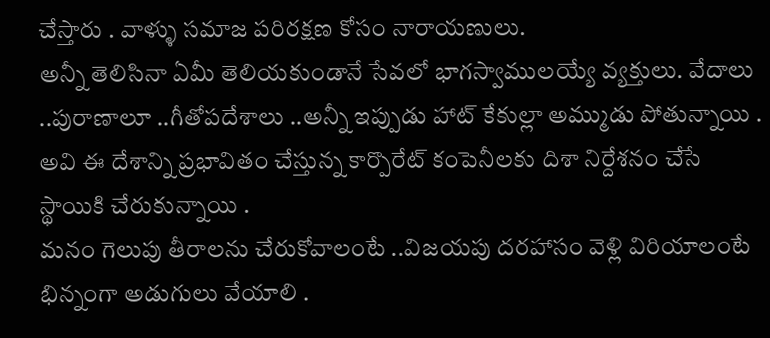చేస్తారు . వాళ్ళు సమాజ పరిరక్షణ కోసం నారాయణులు.
అన్నీ తెలిసినా ఏమీ తెలియకుండానే సేవలో భాగస్వాములయ్యే వ్యక్తులు. వేదాలు ..పురాణాలూ ..గీతోపదేశాలు ..అన్నీ ఇప్పుడు హాట్ కేకుల్లా అమ్ముడు పోతున్నాయి . అవి ఈ దేశాన్ని ప్రభావితం చేస్తున్న కార్పొరేట్ కంపెనీలకు దిశా నిర్దేశనం చేసే స్థాయికి చేరుకున్నాయి .
మనం గెలుపు తీరాలను చేరుకోవాలంటే ..విజయపు దరహాసం వెళ్లి విరియాలంటే భిన్నంగా అడుగులు వేయాలి .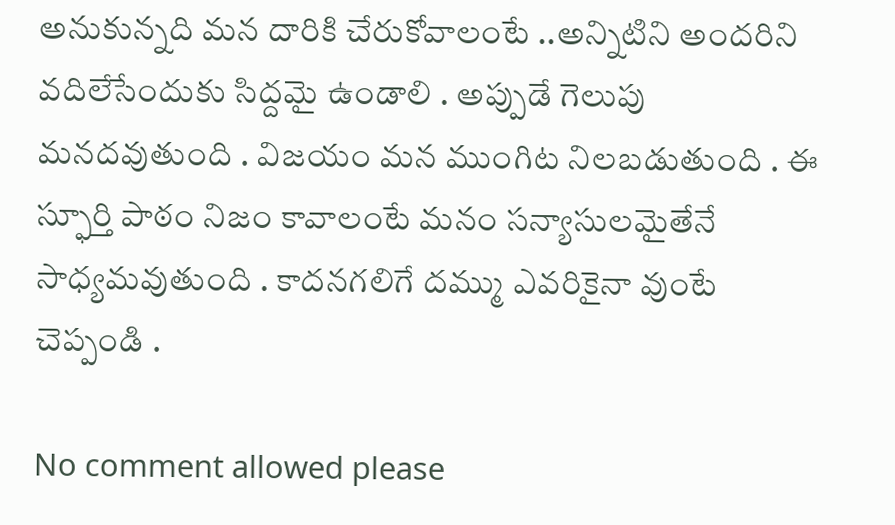అనుకున్నది మన దారికి చేరుకోవాలంటే ..అన్నిటిని అందరిని వదిలేసేందుకు సిద్దమై ఉండాలి . అప్పుడే గెలుపు మనదవుతుంది . విజయం మన ముంగిట నిలబడుతుంది . ఈ స్ఫూర్తి పాఠం నిజం కావాలంటే మనం సన్యాసులమైతేనే సాధ్యమవుతుంది . కాదనగలిగే దమ్ము ఎవరికైనా వుంటే చెప్పండి .

No comment allowed please